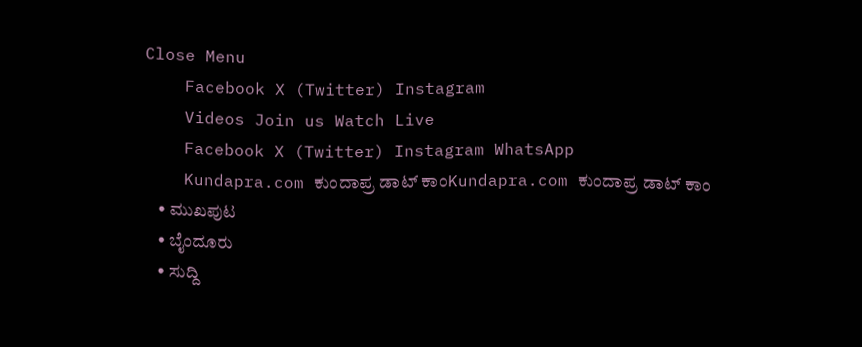Close Menu
    Facebook X (Twitter) Instagram
    Videos Join us Watch Live
    Facebook X (Twitter) Instagram WhatsApp
    Kundapra.com ಕುಂದಾಪ್ರ ಡಾಟ್ ಕಾಂKundapra.com ಕುಂದಾಪ್ರ ಡಾಟ್ ಕಾಂ
    • ಮುಖಪುಟ
    • ಬೈಂದೂರು
    • ಸುದ್ದಿ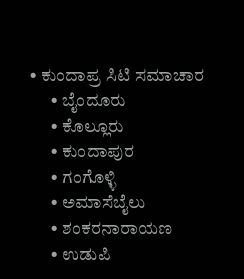• ಕುಂದಾಪ್ರ ಸಿಟಿ ಸಮಾಚಾರ
      • ಬೈಂದೂರು
      • ಕೊಲ್ಲೂರು
      • ಕುಂದಾಪುರ
      • ಗಂಗೊಳ್ಳಿ
      • ಅಮಾಸೆಬೈಲು
      • ಶಂಕರನಾರಾಯಣ
      • ಉಡುಪಿ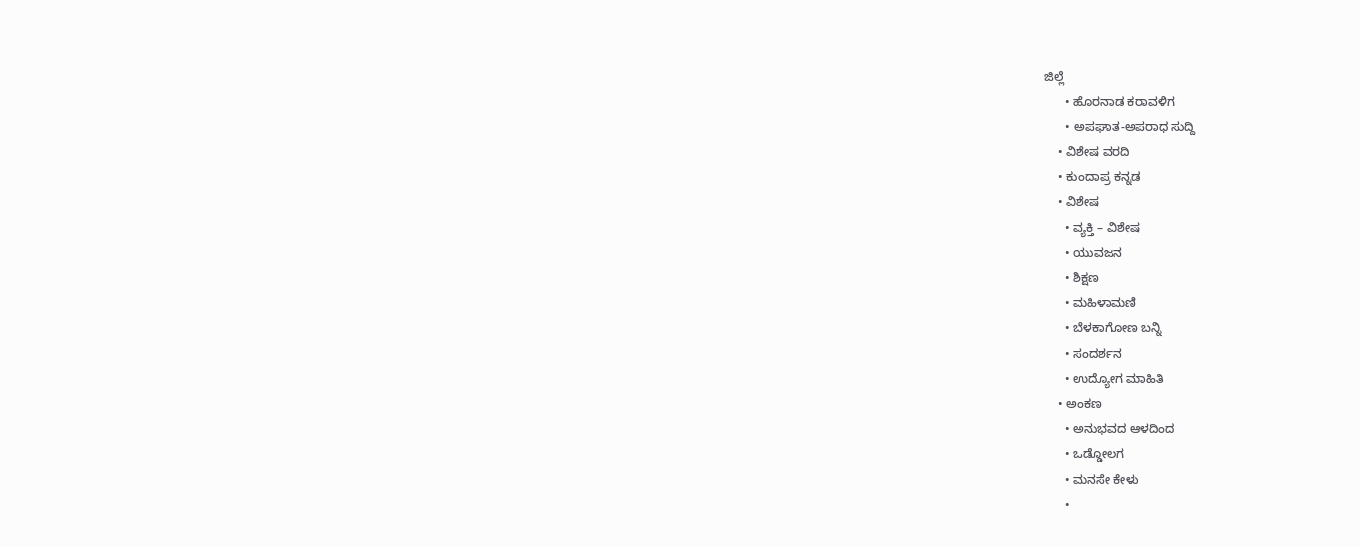ಜಿಲ್ಲೆ
      • ಹೊರನಾಡ ಕರಾವಳಿಗ
      • ಅಪಘಾತ-ಅಪರಾಧ ಸುದ್ದಿ
    • ವಿಶೇಷ ವರದಿ
    • ಕುಂದಾಪ್ರ ಕನ್ನಡ
    • ವಿಶೇಷ
      • ವ್ಯಕ್ತಿ – ವಿಶೇಷ
      • ಯುವಜನ
      • ಶಿಕ್ಷಣ
      • ಮಹಿಳಾಮಣಿ
      • ಬೆಳಕಾಗೋಣ ಬನ್ನಿ
      • ಸಂದರ್ಶನ
      • ಉದ್ಯೋಗ ಮಾಹಿತಿ
    • ಅಂಕಣ
      • ಅನುಭವದ ಆಳದಿಂದ
      • ಒಡ್ಡೋಲಗ
      • ಮನಸೇ ಕೇಳು
      •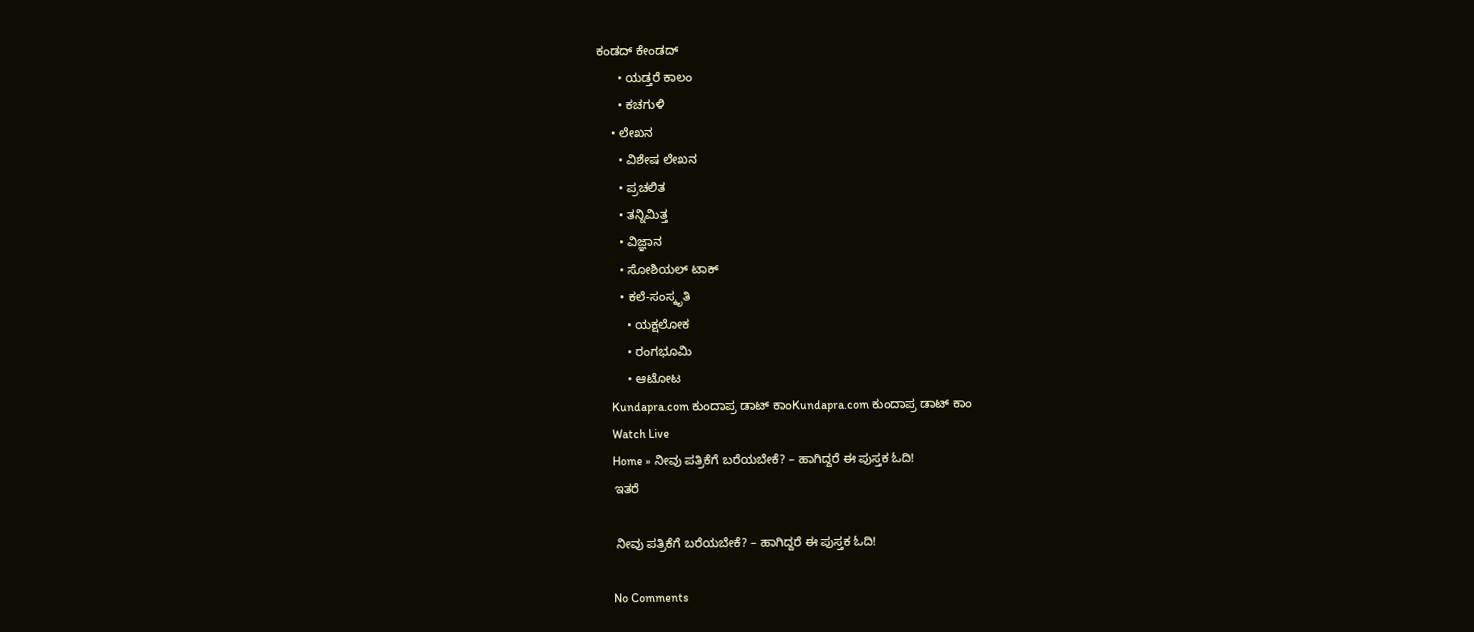ಕಂಡದ್ ಕೇಂಡದ್
      • ಯಡ್ತರೆ ಕಾಲಂ
      • ಕಚಗುಳಿ
    • ಲೇಖನ
      • ವಿಶೇಷ ಲೇಖನ
      • ಪ್ರಚಲಿತ
      • ತನ್ನಿಮಿತ್ತ
      • ವಿಜ್ಞಾನ
      • ಸೋಶಿಯಲ್ ಟಾಕ್
      • ಕಲೆ-ಸಂಸ್ಕೃತಿ
        • ಯಕ್ಷಲೋಕ
        • ರಂಗಭೂಮಿ
        • ಆಟೋಟ
    Kundapra.com ಕುಂದಾಪ್ರ ಡಾಟ್ ಕಾಂKundapra.com ಕುಂದಾಪ್ರ ಡಾಟ್ ಕಾಂ
    Watch Live
    Home » ನೀವು ಪತ್ರಿಕೆಗೆ ಬರೆಯಬೇಕೆ? – ಹಾಗಿದ್ದರೆ ಈ ಪುಸ್ತಕ ಓದಿ!
    ಇತರೆ

    ನೀವು ಪತ್ರಿಕೆಗೆ ಬರೆಯಬೇಕೆ? – ಹಾಗಿದ್ದರೆ ಈ ಪುಸ್ತಕ ಓದಿ!

    No Comments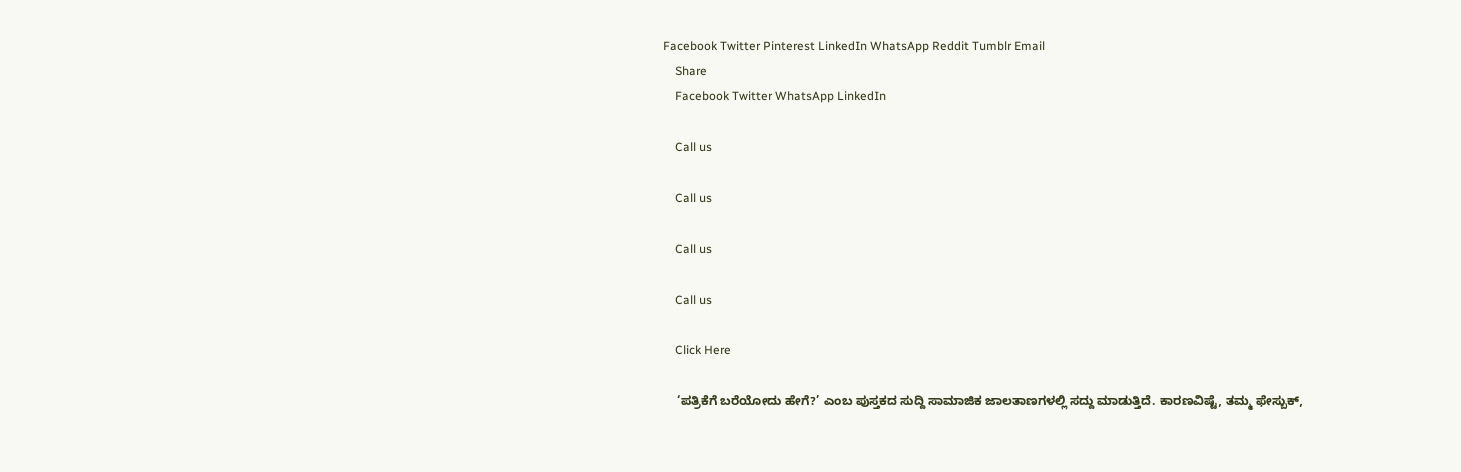Facebook Twitter Pinterest LinkedIn WhatsApp Reddit Tumblr Email
    Share
    Facebook Twitter WhatsApp LinkedIn

    Call us

    Call us

    Call us

    Call us

    Click Here

    ‘ಪತ್ರಿಕೆಗೆ ಬರೆಯೋದು ಹೇಗೆ?’ ಎಂಬ ಪುಸ್ತಕದ ಸುದ್ದಿ ಸಾಮಾಜಿಕ ಜಾಲತಾಣಗಳಲ್ಲಿ ಸದ್ದು ಮಾಡುತ್ತಿದೆ. ಕಾರಣವಿಷ್ಟೆ, ತಮ್ಮ ಫೇಸ್ಬುಕ್,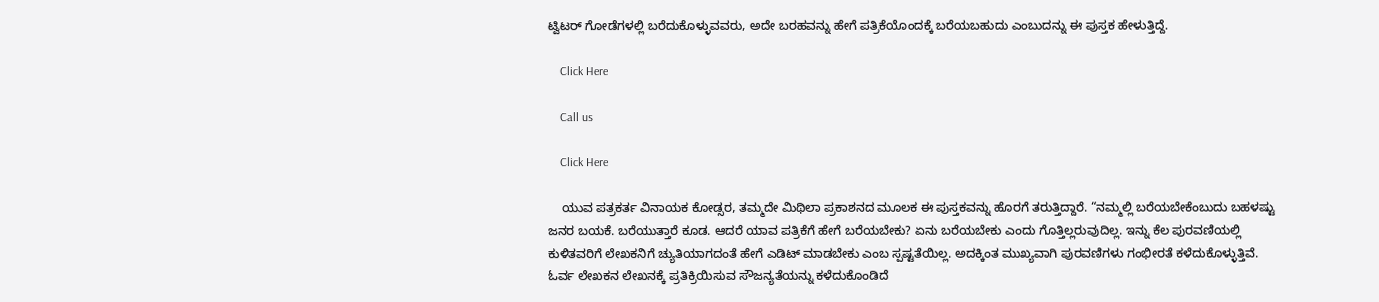ಟ್ವಿಟರ್ ಗೋಡೆಗಳಲ್ಲಿ ಬರೆದುಕೊಳ್ಳುವವರು, ಅದೇ ಬರಹವನ್ನು ಹೇಗೆ ಪತ್ರಿಕೆಯೊಂದಕ್ಕೆ ಬರೆಯಬಹುದು ಎಂಬುದನ್ನು ಈ ಪುಸ್ತಕ ಹೇಳುತ್ತಿದ್ದೆ.

    Click Here

    Call us

    Click Here

    ಯುವ ಪತ್ರಕರ್ತ ವಿನಾಯಕ ಕೋಡ್ಸರ, ತಮ್ಮದೇ ಮಿಥಿಲಾ ಪ್ರಕಾಶನದ ಮೂಲಕ ಈ ಪುಸ್ತಕವನ್ನು ಹೊರಗೆ ತರುತ್ತಿದ್ದಾರೆ. “ನಮ್ಮಲ್ಲಿ ಬರೆಯಬೇಕೆಂಬುದು ಬಹಳಷ್ಟು ಜನರ ಬಯಕೆ. ಬರೆಯುತ್ತಾರೆ ಕೂಡ. ಆದರೆ ಯಾವ ಪತ್ರಿಕೆಗೆ ಹೇಗೆ ಬರೆಯಬೇಕು? ಏನು ಬರೆಯಬೇಕು ಎಂದು ಗೊತ್ತಿಲ್ಲರುವುದಿಲ್ಲ. ಇನ್ನು ಕೆಲ ಪುರವಣಿಯಲ್ಲಿ ಕುಳಿತವರಿಗೆ ಲೇಖಕನಿಗೆ ಚ್ಯುತಿಯಾಗದಂತೆ ಹೇಗೆ ಎಡಿಟ್ ಮಾಡಬೇಕು ಎಂಬ ಸ್ಪಷ್ಟತೆಯಿಲ್ಲ. ಅದಕ್ಕಿಂತ ಮುಖ್ಯವಾಗಿ ಪುರವಣಿಗಳು ಗಂಭೀರತೆ ಕಳೆದುಕೊಳ್ಳುತ್ತಿವೆ. ಓರ್ವ ಲೇಖಕನ ಲೇಖನಕ್ಕೆ ಪ್ರತಿಕ್ರಿಯಿಸುವ ಸೌಜನ್ಯತೆಯನ್ನು ಕಳೆದುಕೊಂಡಿದೆ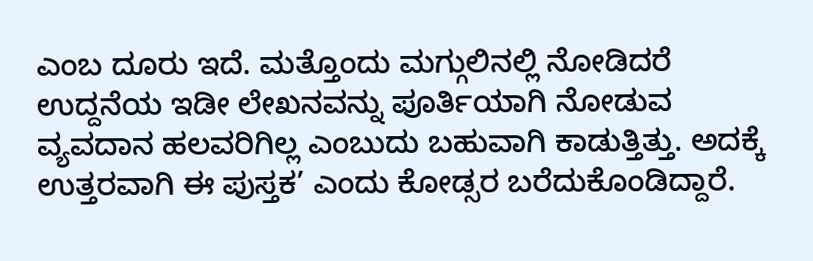ಎಂಬ ದೂರು ಇದೆ. ಮತ್ತೊಂದು ಮಗ್ಗುಲಿನಲ್ಲಿ ನೋಡಿದರೆ ಉದ್ದನೆಯ ಇಡೀ ಲೇಖನವನ್ನು ಪೂರ್ತಿಯಾಗಿ ನೋಡುವ ವ್ಯವದಾನ ಹಲವರಿಗಿಲ್ಲ ಎಂಬುದು ಬಹುವಾಗಿ ಕಾಡುತ್ತಿತ್ತು. ಅದಕ್ಕೆ ಉತ್ತರವಾಗಿ ಈ ಪುಸ್ತಕ’ ಎಂದು ಕೋಡ್ಸರ ಬರೆದುಕೊಂಡಿದ್ದಾರೆ.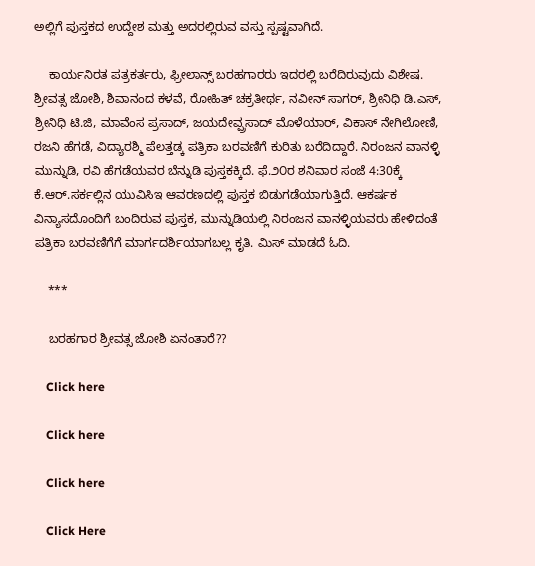ಅಲ್ಲಿಗೆ ಪುಸ್ತಕದ ಉದ್ದೇಶ ಮತ್ತು ಅದರಲ್ಲಿರುವ ವಸ್ತು ಸ್ಪಷ್ಟವಾಗಿದೆ.

    ಕಾರ್ಯನಿರತ ಪತ್ರಕರ್ತರು, ಫ್ರೀಲಾನ್ಸ್ ಬರಹಗಾರರು ಇದರಲ್ಲಿ ಬರೆದಿರುವುದು ವಿಶೇಷ. ಶ್ರೀವತ್ಸ ಜೋಶಿ, ಶಿವಾನಂದ ಕಳವೆ, ರೋಹಿತ್ ಚಕ್ರತೀರ್ಥ, ನವೀನ್ ಸಾಗರ್, ಶ್ರೀನಿಧಿ ಡಿ.ಎಸ್, ಶ್ರೀನಿಧಿ ಟಿ.ಜಿ, ಮಾವೆಂಸ ಪ್ರಸಾದ್, ಜಯದೇವ್ಪ್ರಸಾದ್ ಮೊಳೆಯಾರ್, ವಿಕಾಸ್ ನೇಗಿಲೋಣಿ, ರಜನಿ ಹೆಗಡೆ, ವಿದ್ಯಾರಶ್ಮಿ ಪೆಲತ್ತಡ್ಕ ಪತ್ರಿಕಾ ಬರವಣಿಗೆ ಕುರಿತು ಬರೆದಿದ್ದಾರೆ. ನಿರಂಜನ ವಾನಳ್ಳಿ ಮುನ್ನುಡಿ, ರವಿ ಹೆಗಡೆಯವರ ಬೆನ್ನುಡಿ ಪುಸ್ತಕಕ್ಕಿದೆ. ಫೆ.೨೦ರ ಶನಿವಾರ ಸಂಜೆ 4:30ಕ್ಕೆ ಕೆ.ಆರ್.ಸರ್ಕಲ್ಲಿನ ಯುವಿಸಿಇ ಆವರಣದಲ್ಲಿ ಪುಸ್ತಕ ಬಿಡುಗಡೆಯಾಗುತ್ತಿದೆ. ಆಕರ್ಷಕ ವಿನ್ಯಾಸದೊಂದಿಗೆ ಬಂದಿರುವ ಪುಸ್ತಕ, ಮುನ್ನುಡಿಯಲ್ಲಿ ನಿರಂಜನ ವಾನಳ್ಳಿಯವರು ಹೇಳಿದಂತೆ ಪತ್ರಿಕಾ ಬರವಣಿಗೆಗೆ ಮಾರ್ಗದರ್ಶಿಯಾಗಬಲ್ಲ ಕೃತಿ. ಮಿಸ್ ಮಾಡದೆ ಓದಿ.

    ***

    ಬರಹಗಾರ ಶ್ರೀವತ್ಸ ಜೋಶಿ ಏನಂತಾರೆ??

    Click here

    Click here

    Click here

    Click Here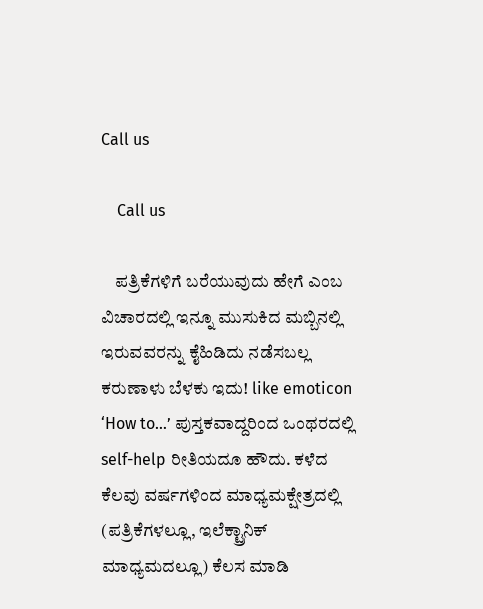Call us

    Call us

    ಪತ್ರಿಕೆಗಳಿಗೆ ಬರೆಯುವುದು ಹೇಗೆ ಎಂಬ ವಿಚಾರದಲ್ಲಿ ಇನ್ನೂ ಮುಸುಕಿದ ಮಬ್ಬಿನಲ್ಲಿ ಇರುವವರನ್ನು ಕೈಹಿಡಿದು ನಡೆಸಬಲ್ಲ ಕರುಣಾಳು ಬೆಳಕು ಇದು! like emoticon ‘How to…’ ಪುಸ್ತಕವಾದ್ದರಿಂದ ಒಂಥರದಲ್ಲಿ self-help ರೀತಿಯದೂ ಹೌದು. ಕಳೆದ ಕೆಲವು ವರ್ಷಗಳಿಂದ ಮಾಧ್ಯಮಕ್ಷೇತ್ರದಲ್ಲಿ (ಪತ್ರಿಕೆಗಳಲ್ಲೂ, ಇಲೆಕ್ಟ್ರಾನಿಕ್ ಮಾಧ್ಯಮದಲ್ಲೂ) ಕೆಲಸ ಮಾಡಿ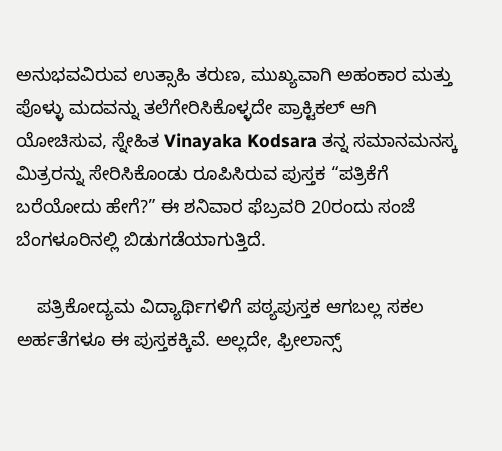ಅನುಭವವಿರುವ ಉತ್ಸಾಹಿ ತರುಣ, ಮುಖ್ಯವಾಗಿ ಅಹಂಕಾರ ಮತ್ತು ಪೊಳ್ಳು ಮದವನ್ನು ತಲೆಗೇರಿಸಿಕೊಳ್ಳದೇ ಪ್ರಾಕ್ಟಿಕಲ್ ಆಗಿ ಯೋಚಿಸುವ, ಸ್ನೇಹಿತ Vinayaka Kodsara ತನ್ನ ಸಮಾನಮನಸ್ಕ ಮಿತ್ರರನ್ನು ಸೇರಿಸಿಕೊಂಡು ರೂಪಿಸಿರುವ ಪುಸ್ತಕ “ಪತ್ರಿಕೆಗೆ ಬರೆಯೋದು ಹೇಗೆ?” ಈ ಶನಿವಾರ ಫೆಬ್ರವರಿ 20ರಂದು ಸಂಜೆ ಬೆಂಗಳೂರಿನಲ್ಲಿ ಬಿಡುಗಡೆಯಾಗುತ್ತಿದೆ.

    ಪತ್ರಿಕೋದ್ಯಮ ವಿದ್ಯಾರ್ಥಿಗಳಿಗೆ ಪಠ್ಯಪುಸ್ತಕ ಆಗಬಲ್ಲ ಸಕಲ ಅರ್ಹತೆಗಳೂ ಈ ಪುಸ್ತಕಕ್ಕಿವೆ. ಅಲ್ಲದೇ, ಫ್ರೀಲಾನ್ಸ್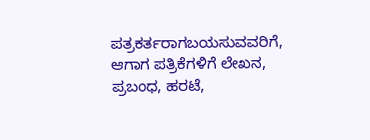ಪತ್ರಕರ್ತರಾಗಬಯಸುವವರಿಗೆ, ಆಗಾಗ ಪತ್ರಿಕೆಗಳಿಗೆ ಲೇಖನ, ಪ್ರಬಂಧ, ಹರಟೆ,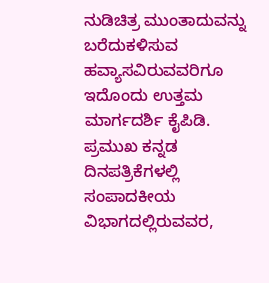ನುಡಿಚಿತ್ರ ಮುಂತಾದುವನ್ನು ಬರೆದುಕಳಿಸುವ ಹವ್ಯಾಸವಿರುವವರಿಗೂ ಇದೊಂದು ಉತ್ತಮ ಮಾರ್ಗದರ್ಶಿ ಕೈಪಿಡಿ. ಪ್ರಮುಖ ಕನ್ನಡ ದಿನಪತ್ರಿಕೆಗಳಲ್ಲಿ ಸಂಪಾದಕೀಯ ವಿಭಾಗದಲ್ಲಿರುವವರ,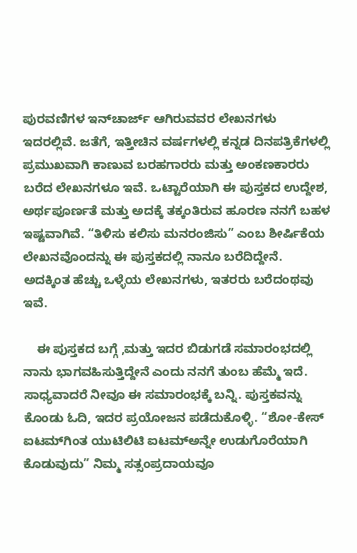ಪುರವಣಿಗಳ ಇನ್‌ಚಾರ್ಜ್ ಆಗಿರುವವರ ಲೇಖನಗಳು ಇದರಲ್ಲಿವೆ. ಜತೆಗೆ, ಇತ್ತೀಚಿನ ವರ್ಷಗಳಲ್ಲಿ ಕನ್ನಡ ದಿನಪತ್ರಿಕೆಗಳಲ್ಲಿ ಪ್ರಮುಖವಾಗಿ ಕಾಣುವ ಬರಹಗಾರರು ಮತ್ತು ಅಂಕಣಕಾರರು ಬರೆದ ಲೇಖನಗಳೂ ಇವೆ. ಒಟ್ಟಾರೆಯಾಗಿ ಈ ಪುಸ್ತಕದ ಉದ್ದೇಶ, ಅರ್ಥಪೂರ್ಣತೆ ಮತ್ತು ಅದಕ್ಕೆ ತಕ್ಕಂತಿರುವ ಹೂರಣ ನನಗೆ ಬಹಳ ಇಷ್ಟವಾಗಿವೆ. “ತಿಳಿಸು ಕಲಿಸು ಮನರಂಜಿಸು” ಎಂಬ ಶೀರ್ಷಿಕೆಯ ಲೇಖನವೊಂದನ್ನು ಈ ಪುಸ್ತಕದಲ್ಲಿ ನಾನೂ ಬರೆದಿದ್ದೇನೆ. ಅದಕ್ಕಿಂತ ಹೆಚ್ಚು ಒಳ್ಳೆಯ ಲೇಖನಗಳು, ಇತರರು ಬರೆದಂಥವು ಇವೆ.

    ಈ ಪುಸ್ತಕದ ಬಗ್ಗೆ ,ಮತ್ತು ಇದರ ಬಿಡುಗಡೆ ಸಮಾರಂಭದಲ್ಲಿ ನಾನು ಭಾಗವಹಿಸುತ್ತಿದ್ದೇನೆ ಎಂದು ನನಗೆ ತುಂಬ ಹೆಮ್ಮೆ ಇದೆ. ಸಾಧ್ಯವಾದರೆ ನೀವೂ ಈ ಸಮಾರಂಭಕ್ಕೆ ಬನ್ನಿ. ಪುಸ್ತಕವನ್ನು ಕೊಂಡು ಓದಿ, ಇದರ ಪ್ರಯೋಜನ ಪಡೆದುಕೊಳ್ಳಿ. “ಶೋ-ಕೇಸ್ ಐಟಮ್‌ಗಿಂತ ಯುಟಿಲಿಟಿ ಐಟಮ್‌ಅನ್ನೇ ಉಡುಗೊರೆಯಾಗಿ ಕೊಡುವುದು” ನಿಮ್ಮ ಸತ್ಸಂಪ್ರದಾಯವೂ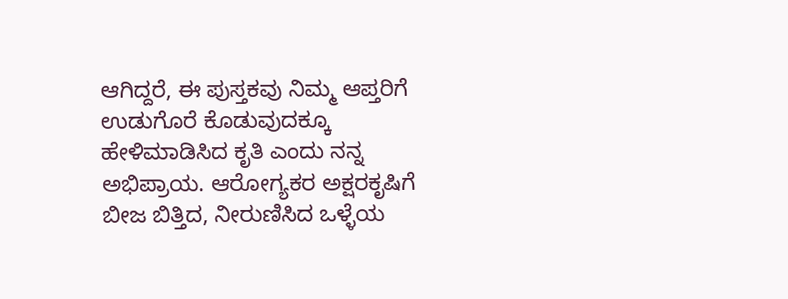ಆಗಿದ್ದರೆ, ಈ ಪುಸ್ತಕವು ನಿಮ್ಮ ಆಪ್ತರಿಗೆ ಉಡುಗೊರೆ ಕೊಡುವುದಕ್ಕೂ ಹೇಳಿಮಾಡಿಸಿದ ಕೃತಿ ಎಂದು ನನ್ನ ಅಭಿಪ್ರಾಯ. ಆರೋಗ್ಯಕರ ಅಕ್ಷರಕೃಷಿಗೆ ಬೀಜ ಬಿತ್ತಿದ, ನೀರುಣಿಸಿದ ಒಳ್ಳೆಯ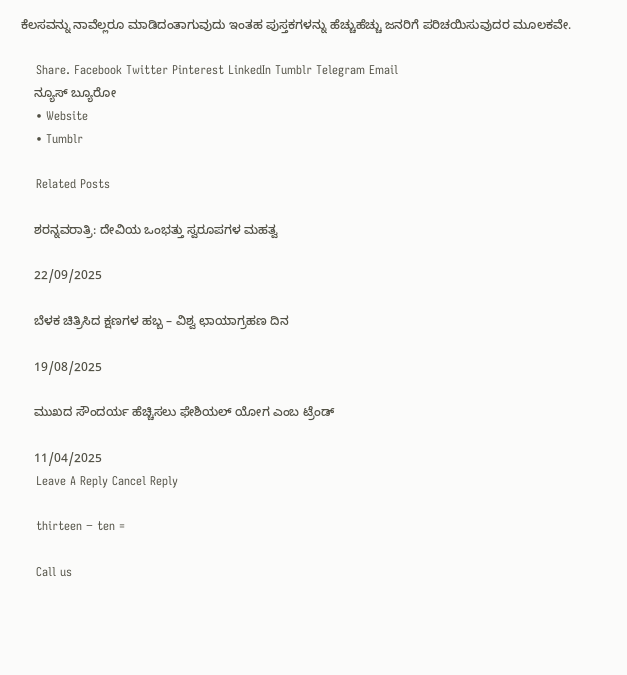ಕೆಲಸವನ್ನು ನಾವೆಲ್ಲರೂ ಮಾಡಿದಂತಾಗುವುದು ಇಂತಹ ಪುಸ್ತಕಗಳನ್ನು ಹೆಚ್ಚುಹೆಚ್ಚು ಜನರಿಗೆ ಪರಿಚಯಿಸುವುದರ ಮೂಲಕವೇ.

    Share. Facebook Twitter Pinterest LinkedIn Tumblr Telegram Email
    ನ್ಯೂಸ್ ಬ್ಯೂರೋ
    • Website
    • Tumblr

    Related Posts

    ಶರನ್ನವರಾತ್ರಿ: ದೇವಿಯ ಒಂಭತ್ತು ಸ್ವರೂಪಗಳ ಮಹತ್ವ

    22/09/2025

    ಬೆಳಕ ಚಿತ್ರಿಸಿದ ಕ್ಷಣಗಳ ಹಬ್ಬ – ವಿಶ್ವ ಛಾಯಾಗ್ರಹಣ ದಿನ

    19/08/2025

    ಮುಖದ ಸೌಂದರ್ಯ ಹೆಚ್ಚಿಸಲು ಫೇಶಿಯಲ್‌ ಯೋಗ ಎಂಬ ಟ್ರೆಂಡ್

    11/04/2025
    Leave A Reply Cancel Reply

    thirteen − ten =

    Call us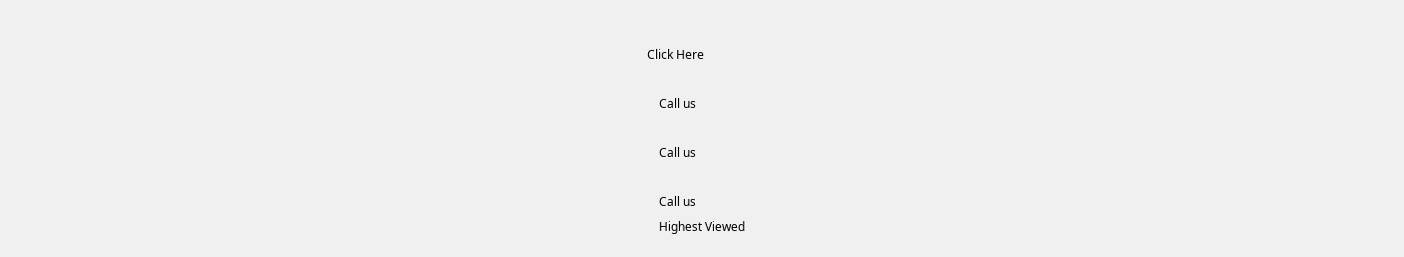Click Here

    Call us

    Call us

    Call us
    Highest Viewed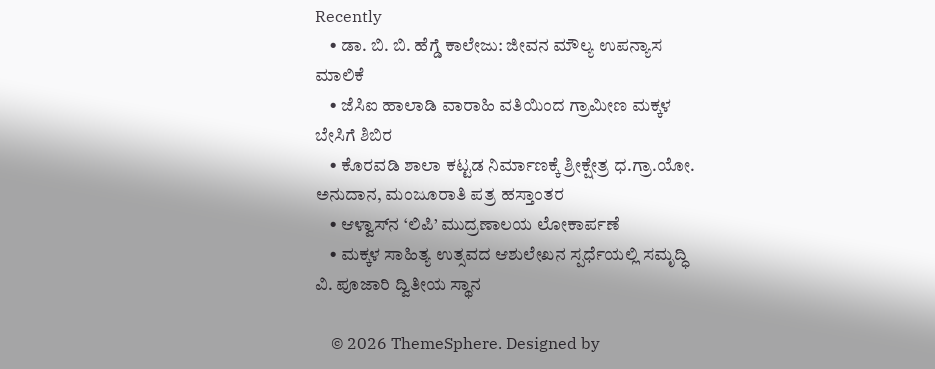Recently
    • ಡಾ. ಬಿ. ಬಿ. ಹೆಗ್ಡೆ ಕಾಲೇಜು: ಜೀವನ ಮೌಲ್ಯ ಉಪನ್ಯಾಸ ಮಾಲಿಕೆ
    • ಜೆಸಿಐ ಹಾಲಾಡಿ ವಾರಾಹಿ ವತಿಯಿಂದ ಗ್ರಾಮೀಣ ಮಕ್ಕಳ ಬೇಸಿಗೆ ಶಿಬಿರ
    • ಕೊರವಡಿ ಶಾಲಾ ಕಟ್ಟಡ ನಿರ್ಮಾಣಕ್ಕೆ ಶ್ರೀ‌ಕ್ಷೇತ್ರ ಧ.ಗ್ರಾ.ಯೋ. ಅನುದಾನ, ಮಂಜೂರಾತಿ ಪತ್ರ ಹಸ್ತಾಂತರ
    • ಆಳ್ವಾಸ್‌ನ ‘ಲಿಪಿ’ ಮುದ್ರಣಾಲಯ ಲೋಕಾರ್ಪಣೆ
    • ಮಕ್ಕಳ ಸಾಹಿತ್ಯ ಉತ್ಸವದ ಆಶುಲೇಖನ ಸ್ಪರ್ಧೆಯಲ್ಲಿ ಸಮೃದ್ಧಿ ವಿ. ಪೂಜಾರಿ ದ್ವಿತೀಯ ಸ್ಥಾನ

    © 2026 ThemeSphere. Designed by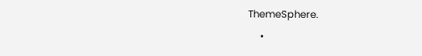ThemeSphere.
    •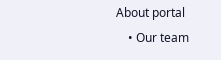About portal
    • Our team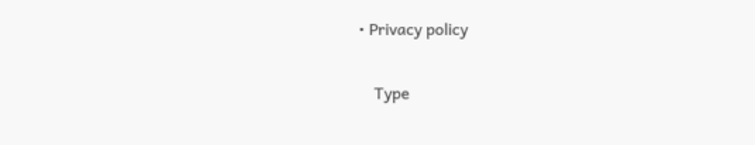• Privacy policy

    Type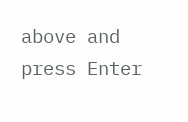above and press Enter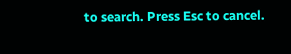to search. Press Esc to cancel.